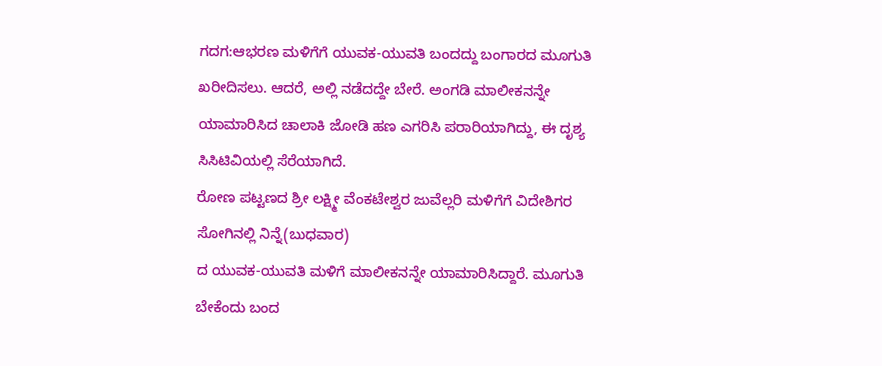ಗದಗ:ಆಭರಣ ಮಳಿಗೆಗೆ ಯುವಕ-ಯುವತಿ ಬಂದದ್ದು ಬಂಗಾರದ ಮೂಗುತಿ ಖರೀದಿಸಲು. ಆದರೆ, ಅಲ್ಲಿ ನಡೆದದ್ದೇ ಬೇರೆ. ಅಂಗಡಿ ಮಾಲೀಕನನ್ನೇ ಯಾಮಾರಿಸಿದ ಚಾಲಾಕಿ ಜೋಡಿ ಹಣ ಎಗರಿಸಿ ಪರಾರಿಯಾಗಿದ್ದು, ಈ ದೃಶ್ಯ ಸಿಸಿಟಿವಿಯಲ್ಲಿ ಸೆರೆಯಾಗಿದೆ.
ರೋಣ ಪಟ್ಟಣದ ಶ್ರೀ ಲಕ್ಷ್ಮೀ ವೆಂಕಟೇಶ್ವರ ಜುವೆಲ್ಲರಿ ಮಳಿಗೆಗೆ ವಿದೇಶಿಗರ ಸೋಗಿನಲ್ಲಿ ನಿನ್ನೆ(ಬುಧವಾರ)
ದ ಯುವಕ-ಯುವತಿ ಮಳಿಗೆ ಮಾಲೀಕನನ್ನೇ ಯಾಮಾರಿಸಿದ್ದಾರೆ. ಮೂಗುತಿ ಬೇಕೆಂದು ಬಂದ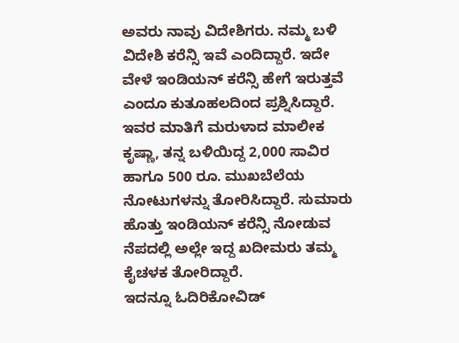ಅವರು ನಾವು ವಿದೇಶಿಗರು. ನಮ್ಮ ಬಳಿ ವಿದೇಶಿ ಕರೆನ್ಸಿ ಇವೆ ಎಂದಿದ್ದಾರೆ. ಇದೇ ವೇಳೆ ಇಂಡಿಯನ್‌ ಕರೆನ್ಸಿ ಹೇಗೆ ಇರುತ್ತವೆ ಎಂದೂ ಕುತೂಹಲದಿಂದ ಪ್ರಶ್ನಿಸಿದ್ದಾರೆ. ಇವರ ಮಾತಿಗೆ ಮರುಳಾದ ಮಾಲೀಕ ಕೃಷ್ಣಾ, ತನ್ನ ಬಳಿಯಿದ್ದ 2,000 ಸಾವಿರ ಹಾಗೂ 500 ರೂ. ಮುಖಬೆಲೆಯ ನೋಟುಗಳನ್ನು ತೋರಿಸಿದ್ದಾರೆ. ಸುಮಾರು ಹೊತ್ತು ಇಂಡಿಯನ್ ಕರೆನ್ಸಿ ನೋಡುವ ನೆಪದಲ್ಲಿ ಅಲ್ಲೇ ಇದ್ದ ಖದೀಮರು ತಮ್ಮ ಕೈಚಳಕ ತೋರಿದ್ದಾರೆ.
ಇದನ್ನೂ ಓದಿರಿಕೋವಿಡ್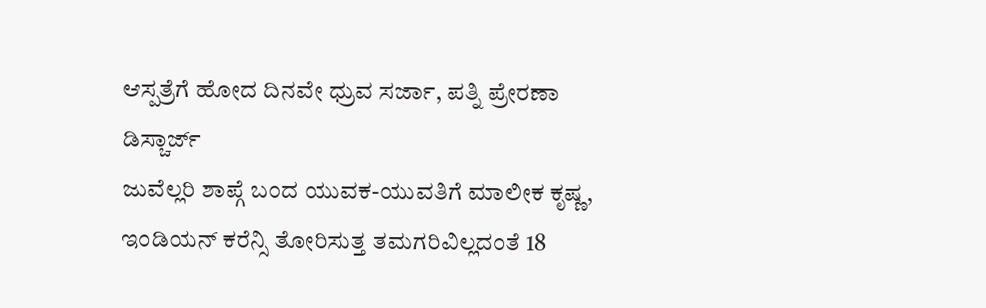ಆಸ್ಪತ್ರೆಗೆ ಹೋದ ದಿನವೇ ಧ್ರುವ ಸರ್ಜಾ, ಪತ್ನಿ ಪ್ರೇರಣಾ ಡಿಸ್ಚಾರ್ಜ್
ಜುವೆಲ್ಲರಿ ಶಾಪ್ಗೆ ಬಂದ ಯುವಕ-ಯುವತಿಗೆ ಮಾಲೀಕ ಕೃಷ್ಣ, ಇಂಡಿಯನ್ ಕರೆನ್ಸಿ ತೋರಿಸುತ್ತ ತಮಗರಿವಿಲ್ಲದಂತೆ 18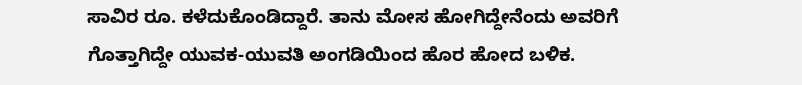ಸಾವಿರ ರೂ. ಕಳೆದುಕೊಂಡಿದ್ದಾರೆ. ತಾನು ಮೋಸ ಹೋಗಿದ್ದೇನೆಂದು ಅವರಿಗೆ ಗೊತ್ತಾಗಿದ್ದೇ ಯುವಕ-ಯುವತಿ ಅಂಗಡಿಯಿಂದ ಹೊರ ಹೋದ ಬಳಿಕ.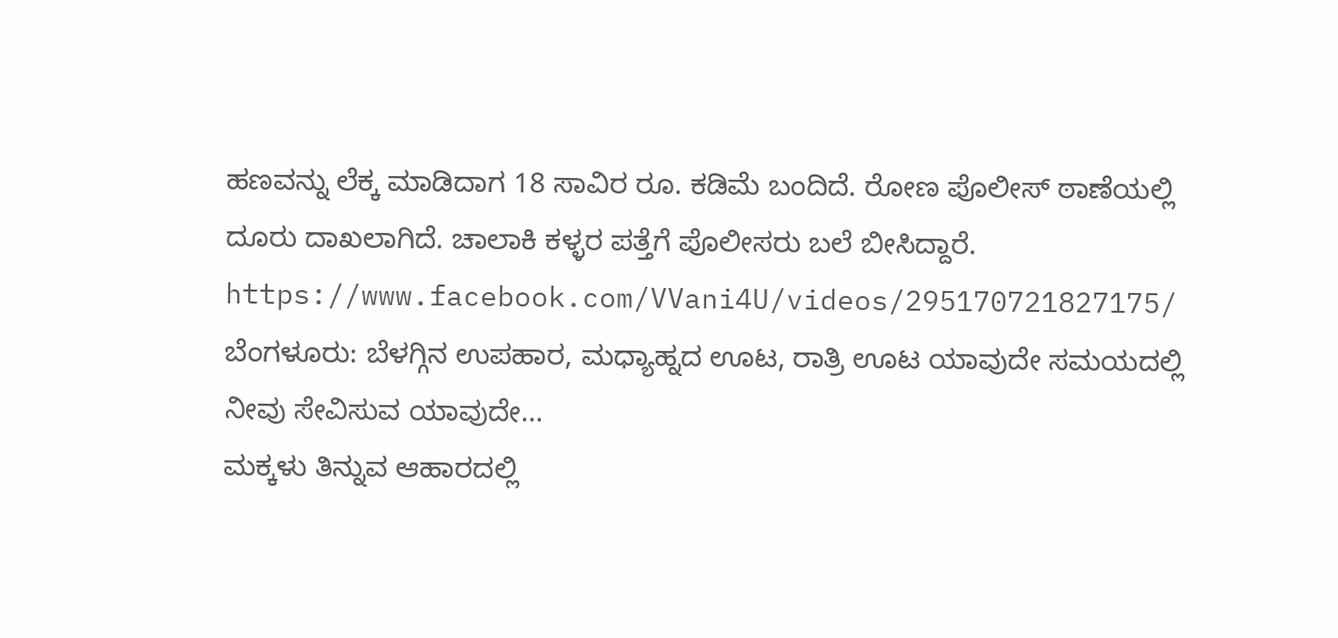ಹಣವನ್ನು ಲೆಕ್ಕ ಮಾಡಿದಾಗ 18 ಸಾವಿರ ರೂ. ಕಡಿಮೆ ಬಂದಿದೆ. ರೋಣ ಪೊಲೀಸ್ ಠಾಣೆಯಲ್ಲಿ ದೂರು ದಾಖಲಾಗಿದೆ. ಚಾಲಾಕಿ ಕಳ್ಳರ ಪತ್ತೆಗೆ ಪೊಲೀಸರು ಬಲೆ ಬೀಸಿದ್ದಾರೆ.
https://www.facebook.com/VVani4U/videos/295170721827175/
ಬೆಂಗಳೂರು: ಬೆಳಗ್ಗಿನ ಉಪಹಾರ, ಮಧ್ಯಾಹ್ನದ ಊಟ, ರಾತ್ರಿ ಊಟ ಯಾವುದೇ ಸಮಯದಲ್ಲಿ ನೀವು ಸೇವಿಸುವ ಯಾವುದೇ…
ಮಕ್ಕಳು ತಿನ್ನುವ ಆಹಾರದಲ್ಲಿ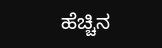ಹೆಚ್ಚಿನ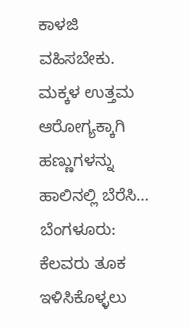ಕಾಳಜಿ ವಹಿಸಬೇಕು. ಮಕ್ಕಳ ಉತ್ತಮ ಆರೋಗ್ಯಕ್ಕಾಗಿ ಹಣ್ಣುಗಳನ್ನು ಹಾಲಿನಲ್ಲಿ ಬೆರೆಸಿ…
ಬೆಂಗಳೂರು: ಕೆಲವರು ತೂಕ ಇಳಿಸಿಕೊಳ್ಳಲು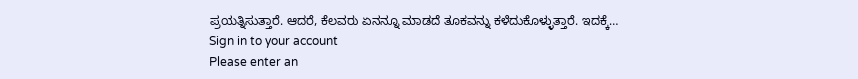ಪ್ರಯತ್ನಿಸುತ್ತಾರೆ. ಆದರೆ, ಕೆಲವರು ಏನನ್ನೂ ಮಾಡದೆ ತೂಕವನ್ನು ಕಳೆದುಕೊಳ್ಳುತ್ತಾರೆ. ಇದಕ್ಕೆ…
Sign in to your account
Please enter an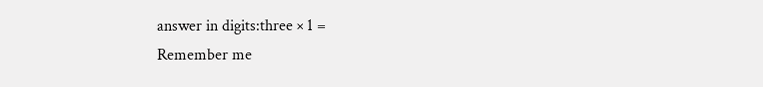answer in digits:three × 1 =
Remember me